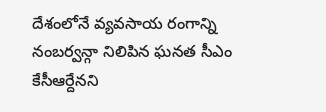దేశంలోనే వ్యవసాయ రంగాన్ని నంబర్వన్గా నిలిపిన ఘనత సీఎం కేసీఆర్దేనని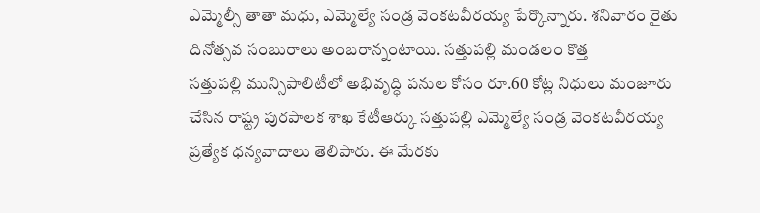ఎమ్మెల్సీ తాతా మధు, ఎమ్మెల్యే సండ్ర వెంకటవీరయ్య పేర్కొన్నారు. శనివారం రైతు దినోత్సవ సంబురాలు అంబరాన్నంటాయి. సత్తుపల్లి మండలం కొత్త
సత్తుపల్లి మున్సిపాలిటీలో అభివృద్ధి పనుల కోసం రూ.60 కోట్ల నిధులు మంజూరు చేసిన రాష్ట్ర పురపాలక శాఖ కేటీఆర్కు సత్తుపల్లి ఎమ్మెల్యే సండ్ర వెంకటవీరయ్య ప్రత్యేక ధన్యవాదాలు తెలిపారు. ఈ మేరకు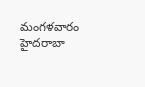మంగళవారం హైదరాబా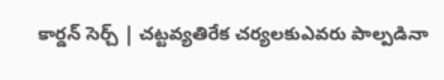కార్డన్ సెర్చ్ | చట్టవ్యతిరేక చర్యలకుఎవరు పాల్పడినా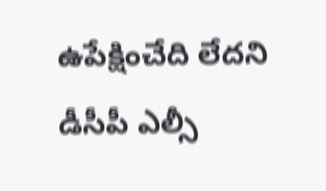ఉపేక్షించేది లేదని డీసీపీ ఎల్సీ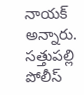నాయక్ అన్నారు. సత్తుపల్లి పోలీస్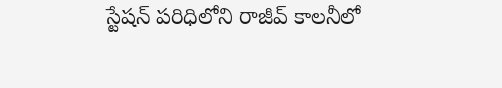స్టేషన్ పరిధిలోని రాజీవ్ కాలనీలో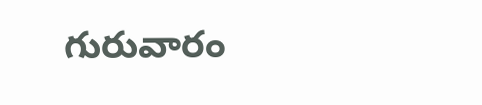గురువారం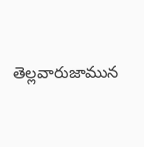తెల్లవారుజామున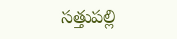సత్తుపల్లి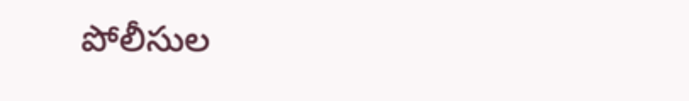పోలీసుల